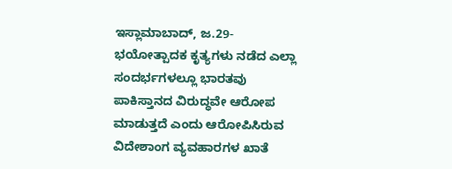ಇಸ್ಲಾಮಾಬಾದ್, ಜ.29-ಭಯೋತ್ಪಾದಕ ಕೃತ್ಯಗಳು ನಡೆದ ಎಲ್ಲಾ ಸಂದರ್ಭಗಳಲ್ಲೂ ಭಾರತವು ಪಾಕಿಸ್ತಾನದ ವಿರುದ್ಧವೇ ಆರೋಪ ಮಾಡುತ್ತದೆ ಎಂದು ಆರೋಪಿಸಿರುವ ವಿದೇಶಾಂಗ ವ್ಯವಹಾರಗಳ ಖಾತೆ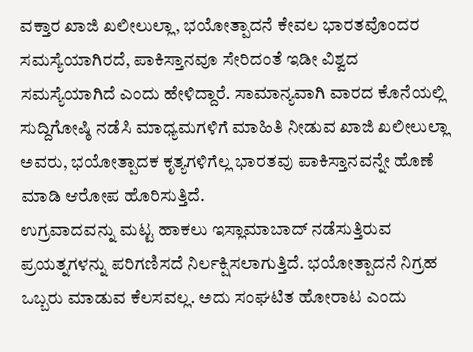ವಕ್ತಾರ ಖಾಜಿ ಖಲೀಲುಲ್ಲಾ, ಭಯೋತ್ಪಾದನೆ ಕೇವಲ ಭಾರತವೊಂದರ ಸಮಸ್ಯೆಯಾಗಿರದೆ, ಪಾಕಿಸ್ತಾನವೂ ಸೇರಿದಂತೆ ಇಡೀ ವಿಶ್ವದ ಸಮಸ್ಯೆಯಾಗಿದೆ ಎಂದು ಹೇಳಿದ್ದಾರೆ. ಸಾಮಾನ್ಯವಾಗಿ ವಾರದ ಕೊನೆಯಲ್ಲಿ ಸುದ್ದಿಗೋಷ್ಠಿ ನಡೆಸಿ ಮಾಧ್ಯಮಗಳಿಗೆ ಮಾಹಿತಿ ನೀಡುವ ಖಾಜಿ ಖಲೀಲುಲ್ಲಾ ಅವರು, ಭಯೋತ್ಪಾದಕ ಕೃತ್ಯಗಳಿಗೆಲ್ಲ ಭಾರತವು ಪಾಕಿಸ್ತಾನವನ್ನೇ ಹೊಣೆ ಮಾಡಿ ಆರೋಪ ಹೊರಿಸುತ್ತಿದೆ.
ಉಗ್ರವಾದವನ್ನು ಮಟ್ಟ ಹಾಕಲು ಇಸ್ಲಾಮಾಬಾದ್ ನಡೆಸುತ್ತಿರುವ ಪ್ರಯತ್ನಗಳನ್ನು ಪರಿಗಣಿಸದೆ ನಿರ್ಲಕ್ಷಿಸಲಾಗುತ್ತಿದೆ. ಭಯೋತ್ಪಾದನೆ ನಿಗ್ರಹ ಒಬ್ಬರು ಮಾಡುವ ಕೆಲಸವಲ್ಲ. ಅದು ಸಂಘಟಿತ ಹೋರಾಟ ಎಂದು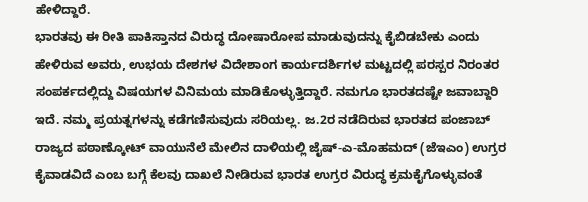ಹೇಳಿದ್ದಾರೆ.
ಭಾರತವು ಈ ರೀತಿ ಪಾಕಿಸ್ತಾನದ ವಿರುದ್ಧ ದೋಷಾರೋಪ ಮಾಡುವುದನ್ನು ಕೈಬಿಡಬೇಕು ಎಂದು ಹೇಳಿರುವ ಅವರು, ಉಭಯ ದೇಶಗಳ ವಿದೇಶಾಂಗ ಕಾರ್ಯದರ್ಶಿಗಳ ಮಟ್ಟದಲ್ಲಿ ಪರಸ್ಪರ ನಿರಂತರ ಸಂಪರ್ಕದಲ್ಲಿದ್ದು ವಿಷಯಗಳ ವಿನಿಮಯ ಮಾಡಿಕೊಳ್ಳುತ್ತಿದ್ದಾರೆ. ನಮಗೂ ಭಾರತದಷ್ಟೇ ಜವಾಬ್ದಾರಿ ಇದೆ. ನಮ್ಮ ಪ್ರಯತ್ನಗಳನ್ನು ಕಡೆಗಣಿಸುವುದು ಸರಿಯಲ್ಲ. ಜ.2ರ ನಡೆದಿರುವ ಭಾರತದ ಪಂಜಾಬ್ ರಾಜ್ಯದ ಪಠಾಣ್ಕೋಟ್ ವಾಯುನೆಲೆ ಮೇಲಿನ ದಾಳಿಯಲ್ಲಿ ಜೈಷ್-ಎ-ಮೊಹಮದ್ (ಜೆಇಎಂ) ಉಗ್ರರ ಕೈವಾಡವಿದೆ ಎಂಬ ಬಗ್ಗೆ ಕೆಲವು ದಾಖಲೆ ನೀಡಿರುವ ಭಾರತ ಉಗ್ರರ ವಿರುದ್ಧ ಕ್ರಮಕೈಗೊಳ್ಳುವಂತೆ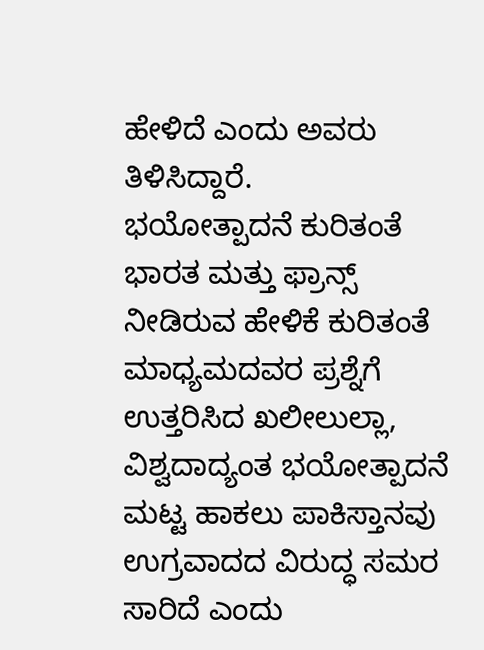ಹೇಳಿದೆ ಎಂದು ಅವರು ತಿಳಿಸಿದ್ದಾರೆ.
ಭಯೋತ್ಪಾದನೆ ಕುರಿತಂತೆ ಭಾರತ ಮತ್ತು ಫ್ರಾನ್ಸ್ ನೀಡಿರುವ ಹೇಳಿಕೆ ಕುರಿತಂತೆ ಮಾಧ್ಯಮದವರ ಪ್ರಶ್ನೆಗೆ ಉತ್ತರಿಸಿದ ಖಲೀಲುಲ್ಲಾ, ವಿಶ್ವದಾದ್ಯಂತ ಭಯೋತ್ಪಾದನೆ ಮಟ್ಟ ಹಾಕಲು ಪಾಕಿಸ್ತಾನವು ಉಗ್ರವಾದದ ವಿರುದ್ಧ ಸಮರ ಸಾರಿದೆ ಎಂದು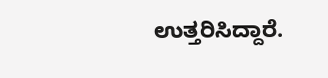ಉತ್ತರಿಸಿದ್ದಾರೆ.